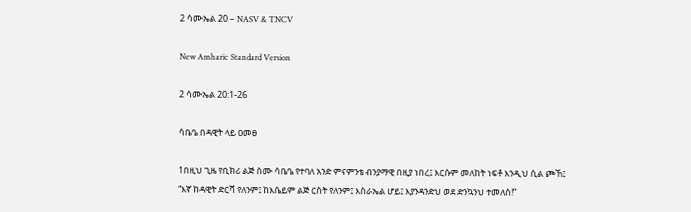2 ሳሙኤል 20 – NASV & TNCV

New Amharic Standard Version

2 ሳሙኤል 20:1-26

ሳቤዔ በዳዊት ላይ ዐመፀ

1በዚህ ጊዜ የቢክሪ ልጅ ስሙ ሳቤዔ የተባለ አንድ ምናምንቴ ብንያማዊ በዚያ ነበረ፤ እርሱም መለከት ነፍቶ እንዲህ ሲል ጮኸ፤ “እኛ ከዳዊት ድርሻ የለንም፤ ከእሴይም ልጅ ርስት የለንም፤ እስራኤል ሆይ፤ እያንዳንድህ ወደ ድንኳንህ ተመለስ!”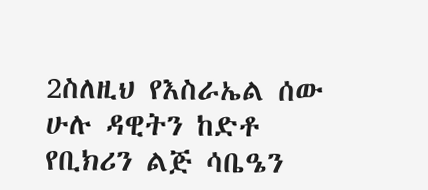2ስለዚህ የእስራኤል ሰው ሁሉ ዳዊትን ከድቶ የቢክሪን ልጅ ሳቤዔን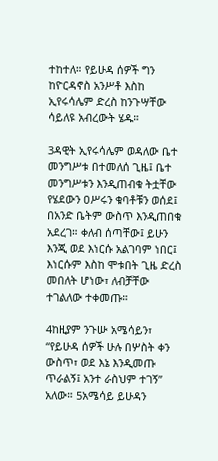ተከተለ። የይሁዳ ሰዎች ግን ከዮርዳኖስ አንሥቶ እስከ ኢየሩሳሌም ድረስ ከንጉሣቸው ሳይለዩ አብረውት ሄዱ።

3ዳዊት ኢየሩሳሌም ወዳለው ቤተ መንግሥቱ በተመለሰ ጊዜ፤ ቤተ መንግሥቱን እንዲጠብቁ ትቷቸው የሄደውን ዐሥሩን ቁባቶቹን ወሰደ፤ በአንድ ቤትም ውስጥ እንዲጠበቁ አደረገ። ቀለብ ሰጣቸው፤ ይሁን እንጂ ወደ እነርሱ አልገባም ነበር፤ እነርሱም እስከ ሞቱበት ጊዜ ድረስ መበለት ሆነው፣ ለብቻቸው ተገልለው ተቀመጡ።

4ከዚያም ንጉሡ አሜሳይን፣ “የይሁዳ ሰዎች ሁሉ በሦስት ቀን ውስጥ፣ ወደ እኔ እንዲመጡ ጥራልኝ፤ አንተ ራስህም ተገኝ” አለው። 5አሜሳይ ይሁዳን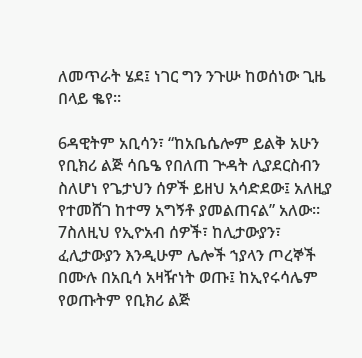ለመጥራት ሄደ፤ ነገር ግን ንጉሡ ከወሰነው ጊዜ በላይ ቈየ።

6ዳዊትም አቢሳን፣ “ከአቤሴሎም ይልቅ አሁን የቢክሪ ልጅ ሳቤዔ የበለጠ ጕዳት ሊያደርስብን ስለሆነ የጌታህን ሰዎች ይዘህ አሳድደው፤ አለዚያ የተመሸገ ከተማ አግኝቶ ያመልጠናል” አለው። 7ስለዚህ የኢዮአብ ሰዎች፣ ከሊታውያን፣ ፈሊታውያን እንዲሁም ሌሎች ኀያላን ጦረኞች በሙሉ በአቢሳ አዛዥነት ወጡ፤ ከኢየሩሳሌም የወጡትም የቢክሪ ልጅ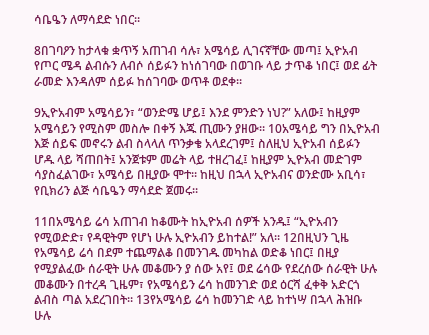ሳቤዔን ለማሳደድ ነበር።

8በገባዖን ከታላቁ ቋጥኝ አጠገብ ሳሉ፣ አሜሳይ ሊገናኛቸው መጣ፤ ኢዮአብ የጦር ሜዳ ልብሱን ለብሶ ሰይፉን ከነሰገባው በወገቡ ላይ ታጥቆ ነበር፤ ወደ ፊት ራመድ እንዳለም ሰይፉ ከሰገባው ወጥቶ ወደቀ።

9ኢዮአብም አሜሳይን፣ “ወንድሜ ሆይ፤ እንደ ምንድን ነህ?” አለው፤ ከዚያም አሜሳይን የሚስም መስሎ በቀኝ እጁ ጢሙን ያዘው። 10አሜሳይ ግን በኢዮአብ እጅ ሰይፍ መኖሩን ልብ ስላላለ ጥንቃቄ አላደረገም፤ ስለዚህ ኢዮአብ ሰይፉን ሆዱ ላይ ሻጠበት፤ አንጀቱም መሬት ላይ ተዘረገፈ፤ ከዚያም ኢዮአብ መድገም ሳያስፈልገው፣ አሜሳይ በዚያው ሞተ። ከዚህ በኋላ ኢዮአብና ወንድሙ አቢሳ፣ የቢክሪን ልጅ ሳቤዔን ማሳደድ ጀመሩ።

11በአሜሳይ ሬሳ አጠገብ ከቆሙት ከኢዮአብ ሰዎች አንዱ፤ “ኢዮአብን የሚወድድ፣ የዳዊትም የሆነ ሁሉ ኢዮአብን ይከተል!” አለ። 12በዚህን ጊዜ የአሜሳይ ሬሳ በደም ተጨማልቆ በመንገዱ መካከል ወድቆ ነበር፤ በዚያ የሚያልፈው ሰራዊት ሁሉ መቆሙን ያ ሰው አየ፤ ወደ ሬሳው የደረሰው ሰራዊት ሁሉ መቆሙን በተረዳ ጊዜም፣ የአሜሳይን ሬሳ ከመንገድ ወደ ዕርሻ ፈቀቅ አድርጎ ልብስ ጣል አደረገበት። 13የአሜሳይ ሬሳ ከመንገድ ላይ ከተነሣ በኋላ ሕዝቡ ሁሉ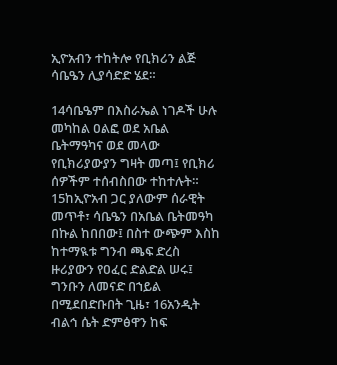ኢዮአብን ተከትሎ የቢክሪን ልጅ ሳቤዔን ሊያሳድድ ሄደ።

14ሳቤዔም በእስራኤል ነገዶች ሁሉ መካከል ዐልፎ ወደ አቤል ቤትማዓካና ወደ መላው የቢክሪያውያን ግዛት መጣ፤ የቢክሪ ሰዎችም ተሰብስበው ተከተሉት። 15ከኢዮአብ ጋር ያለውም ሰራዊት መጥቶ፣ ሳቤዔን በአቤል ቤትመዓካ በኩል ከበበው፤ በስተ ውጭም እስከ ከተማዪቱ ግንብ ጫፍ ድረስ ዙሪያውን የዐፈር ድልድል ሠሩ፤ ግንቡን ለመናድ በኀይል በሚደበድቡበት ጊዜ፣ 16አንዲት ብልኅ ሴት ድምፅዋን ከፍ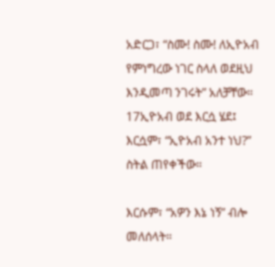አድርጋ፣ “ስሙ! ስሙ! ለኢዮአብ የምነግረው ነገር ስላለ ወደዚህ እንዲመጣ ንገሩት” አለቻቸው። 17ኢዮአብ ወደ እርሷ ሄደ፤ እርሷም፣ “ኢዮአብ አንተ ነህ?” ስትል ጠየቀችው።

እርሱም፣ “አዎን እኔ ነኝ” ብሎ መለሰላት።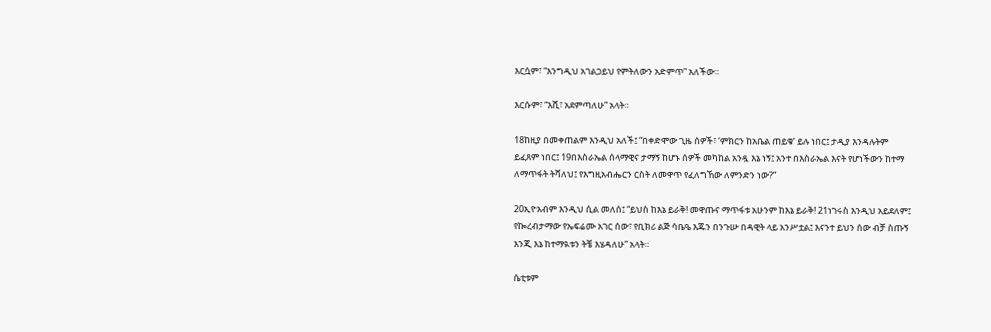እርሷም፣ “እንግዲህ አገልጋይህ የምትለውን አድምጥ” አለችው።

እርሱም፣ “እሺ፣ አደምጣለሁ” አላት።

18ከዚያ በመቀጠልም እንዲህ አለች፤ “በቀድሞው ጊዜ ሰዎች፣ ‘ምክርን ከአቤል ጠይቁ’ ይሉ ነበር፤ ታዲያ እንዳሉትም ይፈጸም ነበር፤ 19በእስራኤል ሰላማዊና ታማኝ ከሆኑ ሰዎች መካከል አንዷ እኔ ነኝ፤ አንተ በእስራኤል እናት የሆነችውን ከተማ ለማጥፋት ትሻለህ፤ የእግዚአብሔርን ርስት ለመዋጥ የፈለግኸው ለምንድን ነው?”

20ኢዮአብም እንዲህ ሲል መለሰ፤ “ይህስ ከእኔ ይራቅ! መዋጡና ማጥፋቱ አሁንም ከእኔ ይራቅ! 21ነገሩስ እንዲህ አይደለም፤ የኰረብታማው የኤፍሬሙ አገር ሰው፣ የቢክሪ ልጅ ሳቤዔ እጁን በንጉሡ በዳዊት ላይ አንሥቷል፤ እናንተ ይህን ሰው ብቻ ስጡኝ እንጂ እኔ ከተማዪቱን ትቼ እሄዳለሁ” አላት።

ሴቲቱም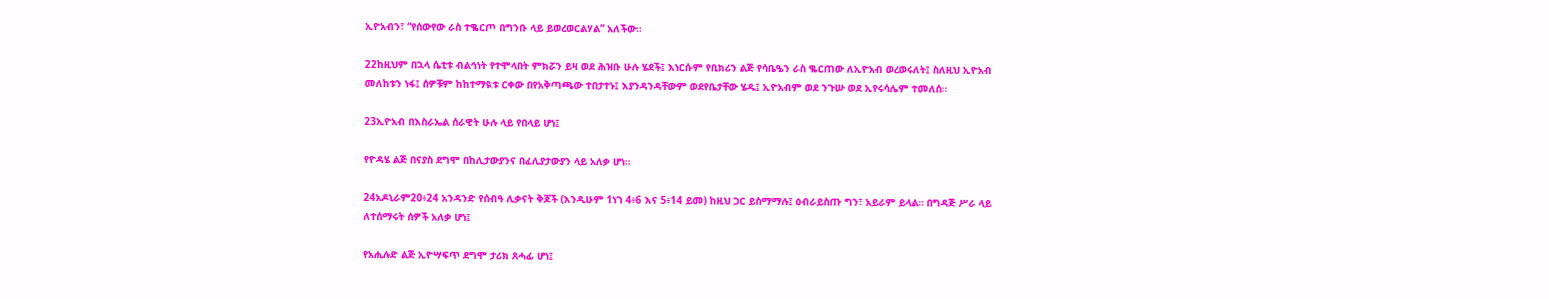ኢዮአብን፣ “የሰውየው ራስ ተቈርጦ በግንቡ ላይ ይወረወርልሃል” አለችው።

22ከዚህም በኋላ ሴቲቱ ብልኅነት የተሞላበት ምክሯን ይዛ ወደ ሕዝቡ ሁሉ ሄደች፤ እነርሱም የቢክሪን ልጅ የሳቤዔን ራስ ቈርጠው ለኢዮአብ ወረወሩለት፤ ስለዚህ ኢዮአብ መለከቱን ነፋ፤ ሰዎቹም ከከተማዪቱ ርቀው በየአቅጣጫው ተበታተኑ፤ እያንዳንዳቸውም ወደየቤታቸው ሄዱ፤ ኢዮአብም ወደ ንጉሡ ወደ ኢየሩሳሌም ተመለሰ።

23ኢዮአብ በእስራኤል ሰራዊት ሁሉ ላይ የበላይ ሆነ፤

የዮዳሄ ልጅ በናያስ ደግሞ በከሊታውያንና በፈሊያታውያን ላይ አለቃ ሆነ።

24አዶኒራም20፥24 አንዳንድ የሰብዓ ሊቃናት ቅጆች (እንዲሁም 1ነገ 4፥6 እና 5፥14 ይመ) ከዚህ ጋር ይስማማሉ፤ ዕብራይስጡ ግን፣ አይራም ይላል። በግዳጅ ሥራ ላይ ለተሰማሩት ሰዎች አለቃ ሆነ፤

የአሒሉድ ልጅ ኢዮሣፍጥ ደግሞ ታሪክ ጸሓፊ ሆነ፤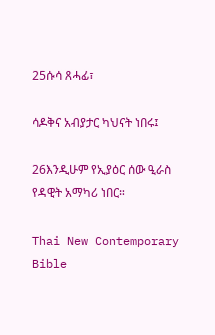25ሱሳ ጸሓፊ፣

ሳዶቅና አብያታር ካህናት ነበሩ፤

26እንዲሁም የኢያዕር ሰው ዒራስ የዳዊት አማካሪ ነበር።

Thai New Contemporary Bible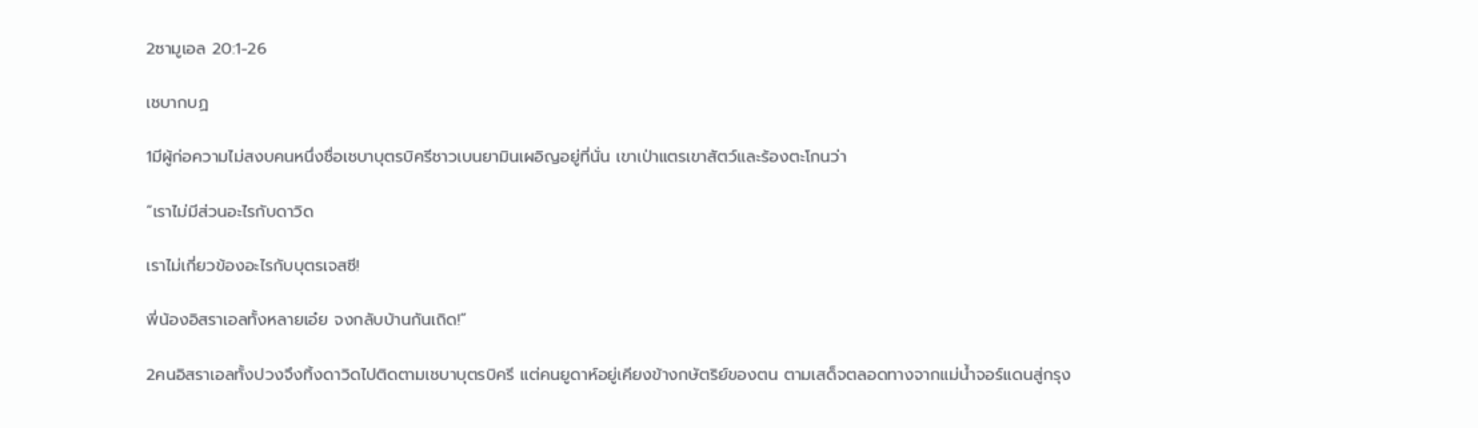2ซามูเอล 20:1-26

เชบากบฏ

1มีผู้ก่อความไม่สงบคนหนึ่งชื่อเชบาบุตรบิครีชาวเบนยามินเผอิญอยู่ที่นั่น เขาเป่าแตรเขาสัตว์และร้องตะโกนว่า

“เราไม่มีส่วนอะไรกับดาวิด

เราไม่เกี่ยวข้องอะไรกับบุตรเจสซี!

พี่น้องอิสราเอลทั้งหลายเอ๋ย จงกลับบ้านกันเถิด!”

2คนอิสราเอลทั้งปวงจึงทิ้งดาวิดไปติดตามเชบาบุตรบิครี แต่คนยูดาห์อยู่เคียงข้างกษัตริย์ของตน ตามเสด็จตลอดทางจากแม่น้ำจอร์แดนสู่กรุง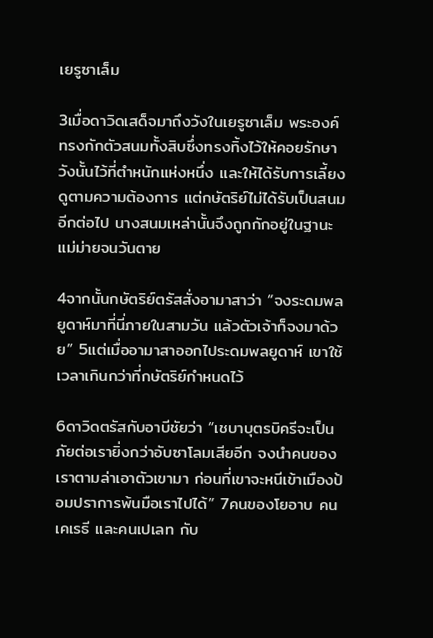เยรูซาเล็ม

3เมื่อดาวิดเสด็จมาถึงวังในเยรูซาเล็ม พระองค์ทรงกักตัวสนมทั้งสิบซึ่งทรงทิ้งไว้ให้คอยรักษาวังนั้นไว้ที่ตำหนักแห่งหนึ่ง และให้ได้รับการเลี้ยงดูตามความต้องการ แต่กษัตริย์ไม่ได้รับเป็นสนมอีกต่อไป นางสนมเหล่านั้นจึงถูกกักอยู่ในฐานะแม่ม่ายจนวันตาย

4จากนั้นกษัตริย์ตรัสสั่งอามาสาว่า “จงระดมพลยูดาห์มาที่นี่ภายในสามวัน แล้วตัวเจ้าก็จงมาด้วย” 5แต่เมื่ออามาสาออกไประดมพลยูดาห์ เขาใช้เวลาเกินกว่าที่กษัตริย์กำหนดไว้

6ดาวิดตรัสกับอาบีชัยว่า “เชบาบุตรบิครีจะเป็นภัยต่อเรายิ่งกว่าอับซาโลมเสียอีก จงนำคนของเราตามล่าเอาตัวเขามา ก่อนที่เขาจะหนีเข้าเมืองป้อมปราการพ้นมือเราไปได้” 7คนของโยอาบ คนเคเรธี และคนเปเลท กับ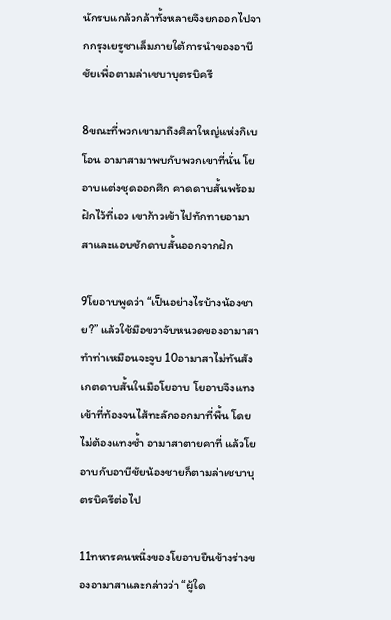นักรบแกล้วกล้าทั้งหลายจึงยกออกไปจากกรุงเยรูซาเล็มภายใต้การนำของอาบีชัยเพื่อตามล่าเชบาบุตรบิครี

8ขณะที่พวกเขามาถึงศิลาใหญ่แห่งกิเบโอน อามาสามาพบกับพวกเขาที่นั่น โยอาบแต่งชุดออกศึก คาดดาบสั้นพร้อมฝักไว้ที่เอว เขาก้าวเข้าไปทักทายอามาสาและแอบชักดาบสั้นออกจากฝัก

9โยอาบพูดว่า “เป็นอย่างไรบ้างน้องชาย?” แล้วใช้มือขวาจับหนวดของอามาสาทำท่าเหมือนจะจูบ 10อามาสาไม่ทันสังเกตดาบสั้นในมือโยอาบ โยอาบจึงแทงเข้าที่ท้องจนไส้ทะลักออกมาที่พื้น โดยไม่ต้องแทงซ้ำ อามาสาตายคาที่ แล้วโยอาบกับอาบีชัยน้องชายก็ตามล่าเชบาบุตรบิครีต่อไป

11ทหารคนหนึ่งของโยอาบยืนข้างร่างของอามาสาและกล่าวว่า “ผู้ใด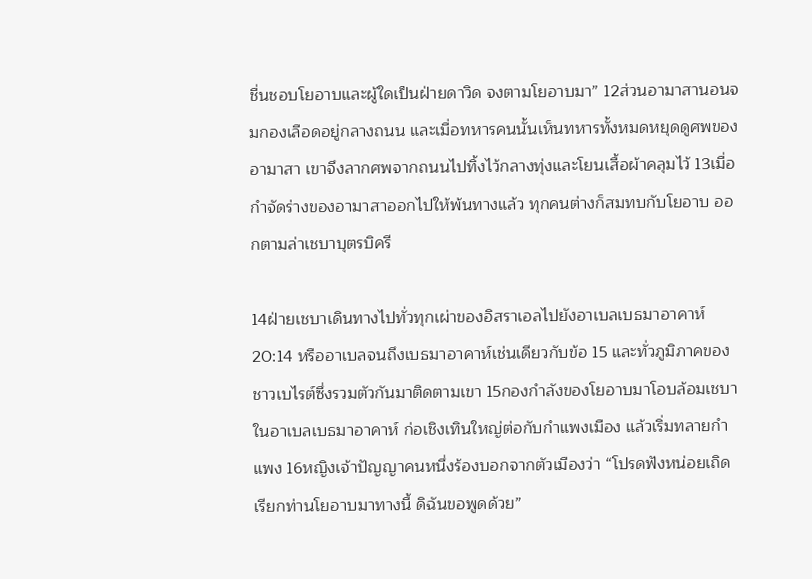ชื่นชอบโยอาบและผู้ใดเป็นฝ่ายดาวิด จงตามโยอาบมา” 12ส่วนอามาสานอนจมกองเลือดอยู่กลางถนน และเมื่อทหารคนนั้นเห็นทหารทั้งหมดหยุดดูศพของอามาสา เขาจึงลากศพจากถนนไปทิ้งไว้กลางทุ่งและโยนเสื้อผ้าคลุมไว้ 13เมื่อกำจัดร่างของอามาสาออกไปให้พ้นทางแล้ว ทุกคนต่างก็สมทบกับโยอาบ ออกตามล่าเชบาบุตรบิครี

14ฝ่ายเชบาเดินทางไปทั่วทุกเผ่าของอิสราเอลไปยังอาเบลเบธมาอาคาห์20:14 หรืออาเบลจนถึงเบธมาอาคาห์เช่นเดียวกับข้อ 15 และทั่วภูมิภาคของชาวเบไรต์ซึ่งรวมตัวกันมาติดตามเขา 15กองกำลังของโยอาบมาโอบล้อมเชบาในอาเบลเบธมาอาคาห์ ก่อเชิงเทินใหญ่ต่อกับกำแพงเมือง แล้วเริ่มทลายกำแพง 16หญิงเจ้าปัญญาคนหนึ่งร้องบอกจากตัวเมืองว่า “โปรดฟังหน่อยเถิด เรียกท่านโยอาบมาทางนี้ ดิฉันขอพูดด้วย”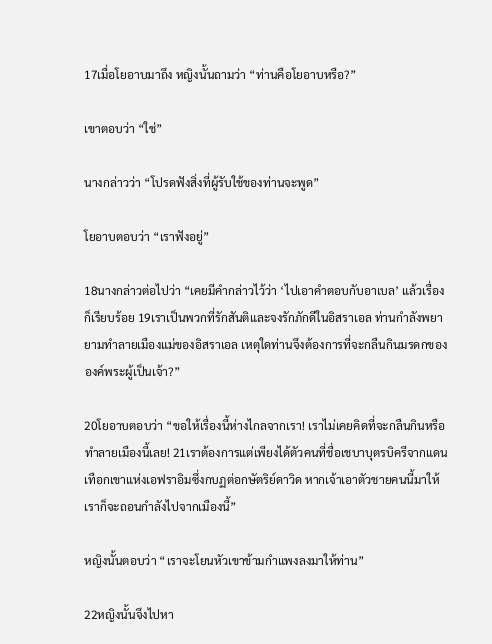17เมื่อโยอาบมาถึง หญิงนั้นถามว่า “ท่านคือโยอาบหรือ?”

เขาตอบว่า “ใช่”

นางกล่าวว่า “โปรดฟังสิ่งที่ผู้รับใช้ของท่านจะพูด”

โยอาบตอบว่า “เราฟังอยู่”

18นางกล่าวต่อไปว่า “เคยมีคำกล่าวไว้ว่า ‘ไปเอาคำตอบกับอาเบล’ แล้วเรื่องก็เรียบร้อย 19เราเป็นพวกที่รักสันติและจงรักภักดีในอิสราเอล ท่านกำลังพยายามทำลายเมืองแม่ของอิสราเอล เหตุใดท่านจึงต้องการที่จะกลืนกินมรดกขององค์พระผู้เป็นเจ้า?”

20โยอาบตอบว่า “ขอให้เรื่องนี้ห่างไกลจากเรา! เราไม่เคยคิดที่จะกลืนกินหรือทำลายเมืองนี้เลย! 21เราต้องการแต่เพียงได้ตัวคนที่ชื่อเชบาบุตรบิครีจากแดนเทือกเขาแห่งเอฟราอิมซึ่งกบฏต่อกษัตริย์ดาวิด หากเจ้าเอาตัวชายคนนี้มาให้ เราก็จะถอนกำลังไปจากเมืองนี้”

หญิงนั้นตอบว่า “เราจะโยนหัวเขาข้ามกำแพงลงมาให้ท่าน”

22หญิงนั้นจึงไปหา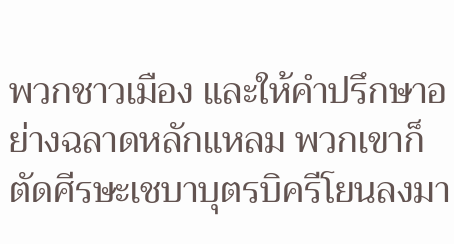พวกชาวเมือง และให้คำปรึกษาอย่างฉลาดหลักแหลม พวกเขาก็ตัดศีรษะเชบาบุตรบิครีโยนลงมา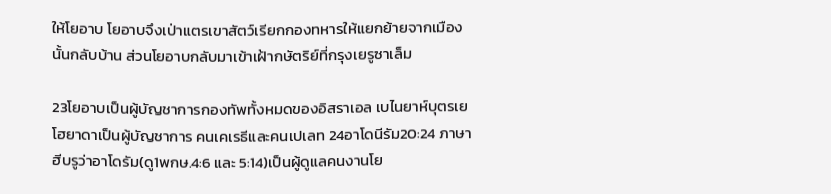ให้โยอาบ โยอาบจึงเป่าแตรเขาสัตว์เรียกกองทหารให้แยกย้ายจากเมืองนั้นกลับบ้าน ส่วนโยอาบกลับมาเข้าเฝ้ากษัตริย์ที่กรุงเยรูซาเล็ม

23โยอาบเป็นผู้บัญชาการกองทัพทั้งหมดของอิสราเอล เบไนยาห์บุตรเยโฮยาดาเป็นผู้บัญชาการ คนเคเรธีและคนเปเลท 24อาโดนีรัม20:24 ภาษาฮีบรูว่าอาโดรัม(ดู1พกษ.4:6 และ 5:14)เป็นผู้ดูแลคนงานโย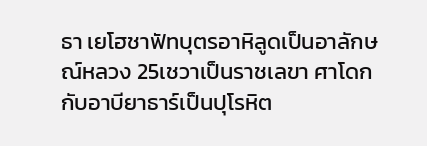ธา เยโฮชาฟัทบุตรอาหิลูดเป็นอาลักษณ์หลวง 25เชวาเป็นราชเลขา ศาโดกกับอาบียาธาร์เป็นปุโรหิต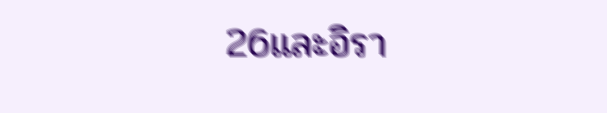26และอิรา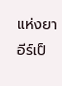แห่งยาอีร์เป็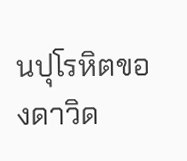นปุโรหิตของดาวิด